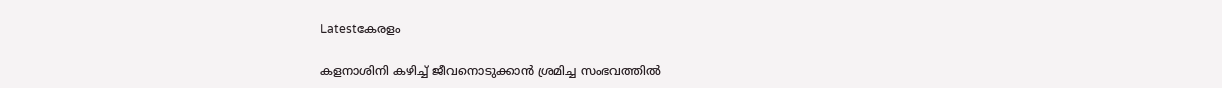Latestകേരളം

കളനാശിനി കഴിച്ച് ജീവനൊടുക്കാന്‍ ശ്രമിച്ച സംഭവത്തില്‍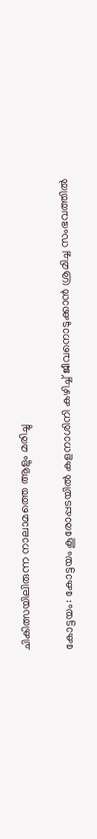ചികിത്സയിലിരുന്ന നാലാമത്തെ ആളും മരിച്ചു

കോട്ടയം: കോട്ടയം കൂരോപ്പടയില്‍ കളനാശിനി കഴിച്ച് ജീവനൊടുക്കാന്‍ ശ്രമിച്ച സംഭവത്തില്‍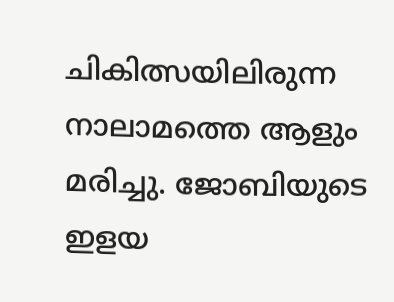ചികിത്സയിലിരുന്ന നാലാമത്തെ ആളും മരിച്ചു. ജോബിയുടെ ഇളയ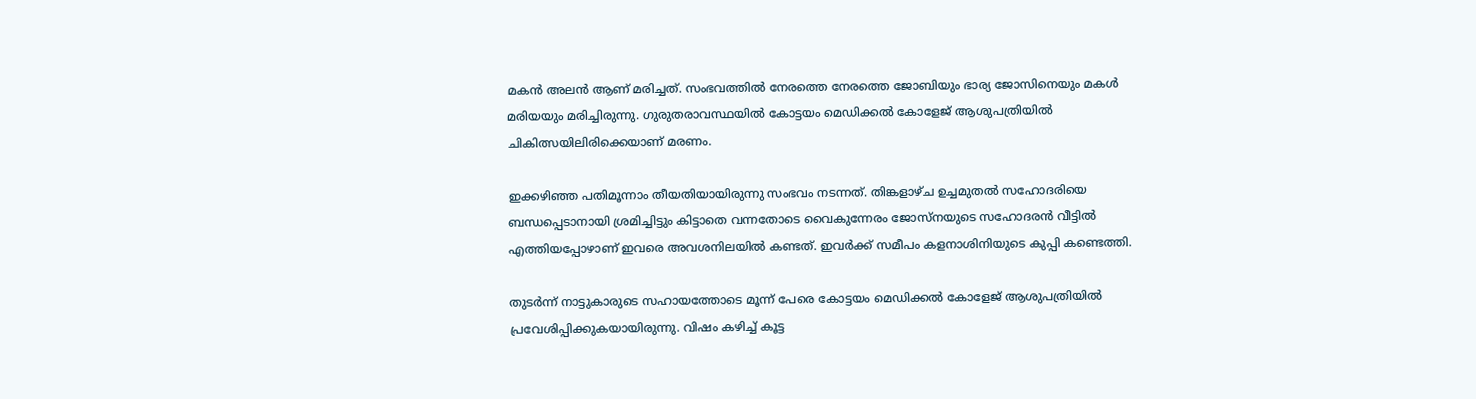മകന്‍ അലന്‍ ആണ് മരിച്ചത്. സംഭവത്തില്‍ നേരത്തെ നേരത്തെ ജോബിയും ഭാര്യ ജോസിനെയും മകള്‍ മരിയയും മരിച്ചിരുന്നു. ഗുരുതരാവസ്ഥയില്‍ കോട്ടയം മെഡിക്കല്‍ കോളേജ് ആശുപത്രിയില്‍ ചികിത്സയിലിരിക്കെയാണ് മരണം.

ഇക്കഴിഞ്ഞ പതിമൂന്നാം തീയതിയായിരുന്നു സംഭവം നടന്നത്. തിങ്കളാഴ്ച ഉച്ചമുതല്‍ സഹോദരിയെ ബന്ധപ്പെടാനായി ശ്രമിച്ചിട്ടും കിട്ടാതെ വന്നതോടെ വൈകുന്നേരം ജോസ്‌നയുടെ സഹോദരന്‍ വീട്ടില്‍ എത്തിയപ്പോഴാണ് ഇവരെ അവശനിലയില്‍ കണ്ടത്. ഇവര്‍ക്ക് സമീപം കളനാശിനിയുടെ കുപ്പി കണ്ടെത്തി.

തുടര്‍ന്ന് നാട്ടുകാരുടെ സഹായത്തോടെ മൂന്ന് പേരെ കോട്ടയം മെഡിക്കല്‍ കോളേജ് ആശുപത്രിയില്‍ പ്രവേശിപ്പിക്കുകയായിരുന്നു. വിഷം കഴിച്ച് കൂട്ട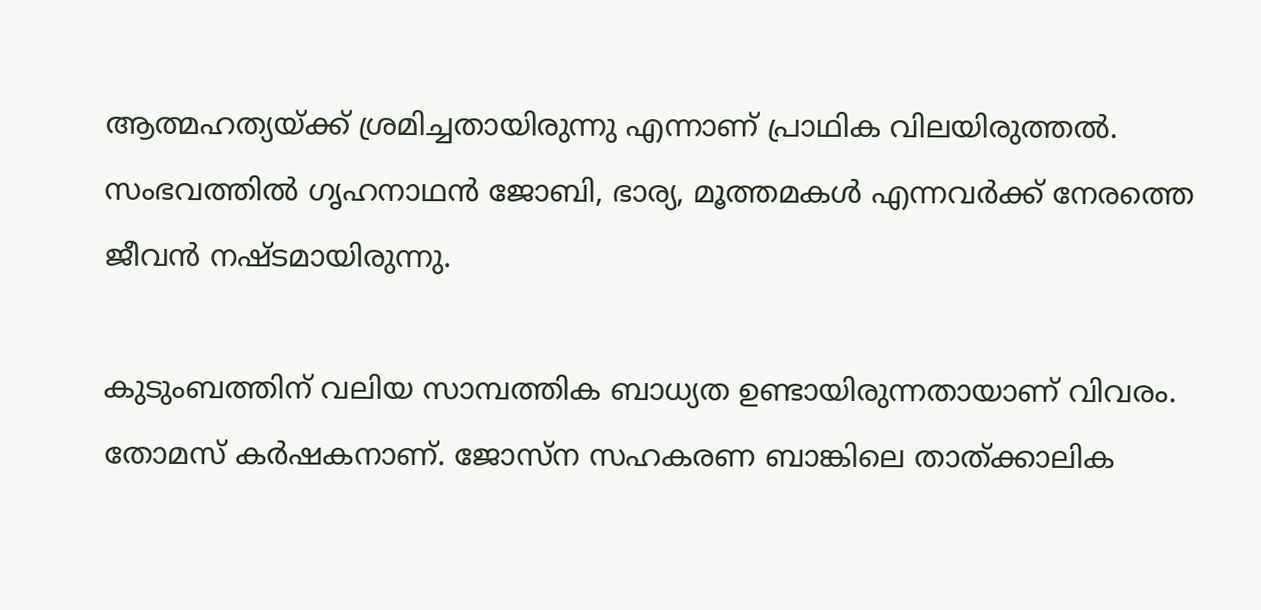ആത്മഹത്യയ്ക്ക് ശ്രമിച്ചതായിരുന്നു എന്നാണ് പ്രാഥിക വിലയിരുത്തല്‍. സംഭവത്തില്‍ ഗൃഹനാഥന്‍ ജോബി, ഭാര്യ, മൂത്തമകള്‍ എന്നവര്‍ക്ക് നേരത്തെ ജീവന്‍ നഷ്ടമായിരുന്നു.

കുടുംബത്തിന് വലിയ സാമ്പത്തിക ബാധ്യത ഉണ്ടായിരുന്നതായാണ് വിവരം. തോമസ് കര്‍ഷകനാണ്. ജോസ്ന സഹകരണ ബാങ്കിലെ താത്ക്കാലിക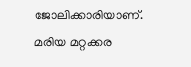ജോലിക്കാരിയാണ്. മരിയ മറ്റക്കര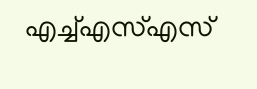എച്ച്എസ്എസ്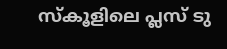സ്‌കൂളിലെ പ്ലസ് ടു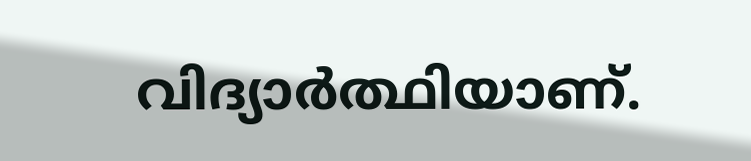വിദ്യാര്‍ത്ഥിയാണ്.